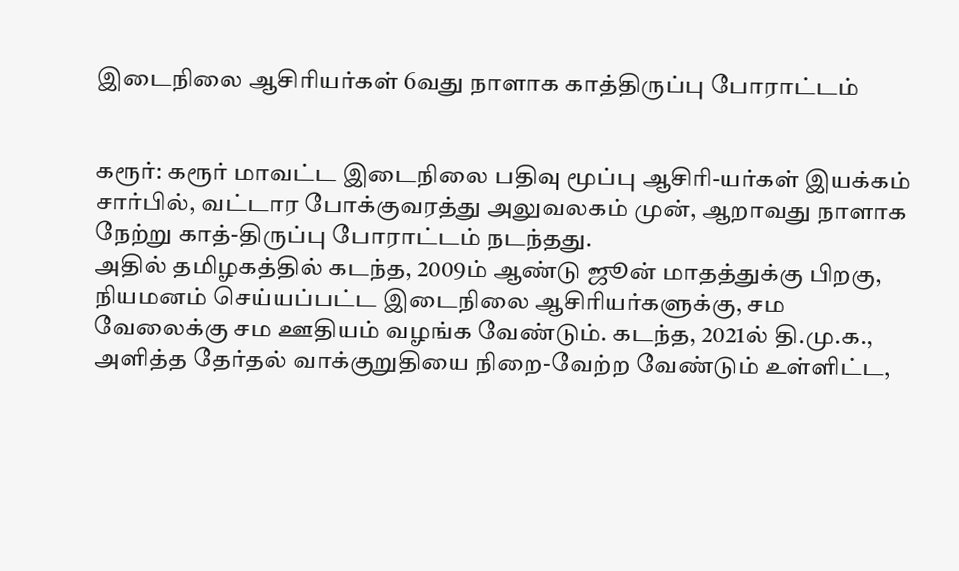இடைநிலை ஆசிரியர்கள் 6வது நாளாக காத்திருப்பு போராட்டம்


கரூர்: கரூர் மாவட்ட இடைநிலை பதிவு மூப்பு ஆசிரி-யர்கள் இயக்கம் சார்பில், வட்டார போக்குவரத்து அலுவலகம் முன், ஆறாவது நாளாக நேற்று காத்-திருப்பு போராட்டம் நடந்தது.
அதில் தமிழகத்தில் கடந்த, 2009ம் ஆண்டு ஜூன் மாதத்துக்கு பிறகு, நியமனம் செய்யப்பட்ட இடைநிலை ஆசிரியர்களுக்கு, சம வேலைக்கு சம ஊதியம் வழங்க வேண்டும். கடந்த, 2021ல் தி.மு.க., அளித்த தேர்தல் வாக்குறுதியை நிறை-வேற்ற வேண்டும் உள்ளிட்ட,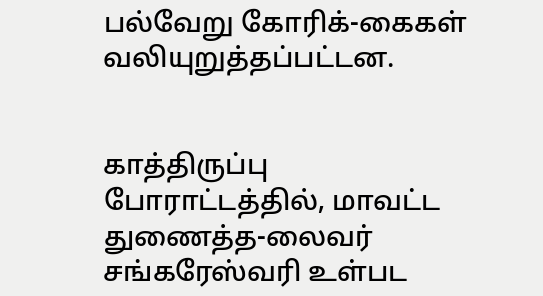பல்வேறு கோரிக்-கைகள் வலியுறுத்தப்பட்டன.


காத்திருப்பு போராட்டத்தில், மாவட்ட துணைத்த-லைவர் சங்கரேஸ்வரி உள்பட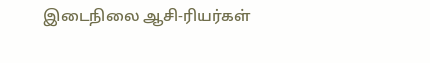இடைநிலை ஆசி-ரியர்கள்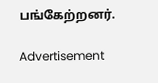பங்கேற்றனர்.

Advertisement